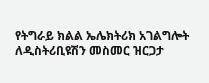የትግራይ ክልል ኤሌክትሪክ አገልግሎት ለዲስትሪቢዩሽን መስመር ዝርጋታ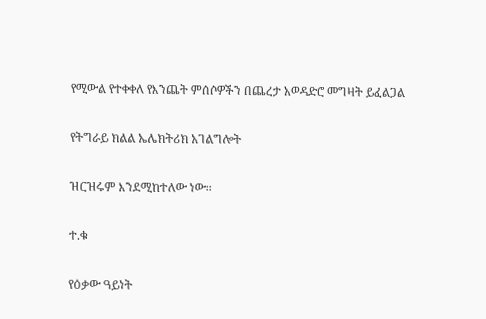የሚውል የተቀቀለ የእንጨት ምሰሶዎችን በጨረታ አወዳድሮ መግዛት ይፈልጋል

የትግራይ ክልል ኤሌክትሪክ አገልግሎት

ዝርዝሩም እንደሚከተለው ነው፡፡

ተ.ቁ

የዕቃው ዓይነት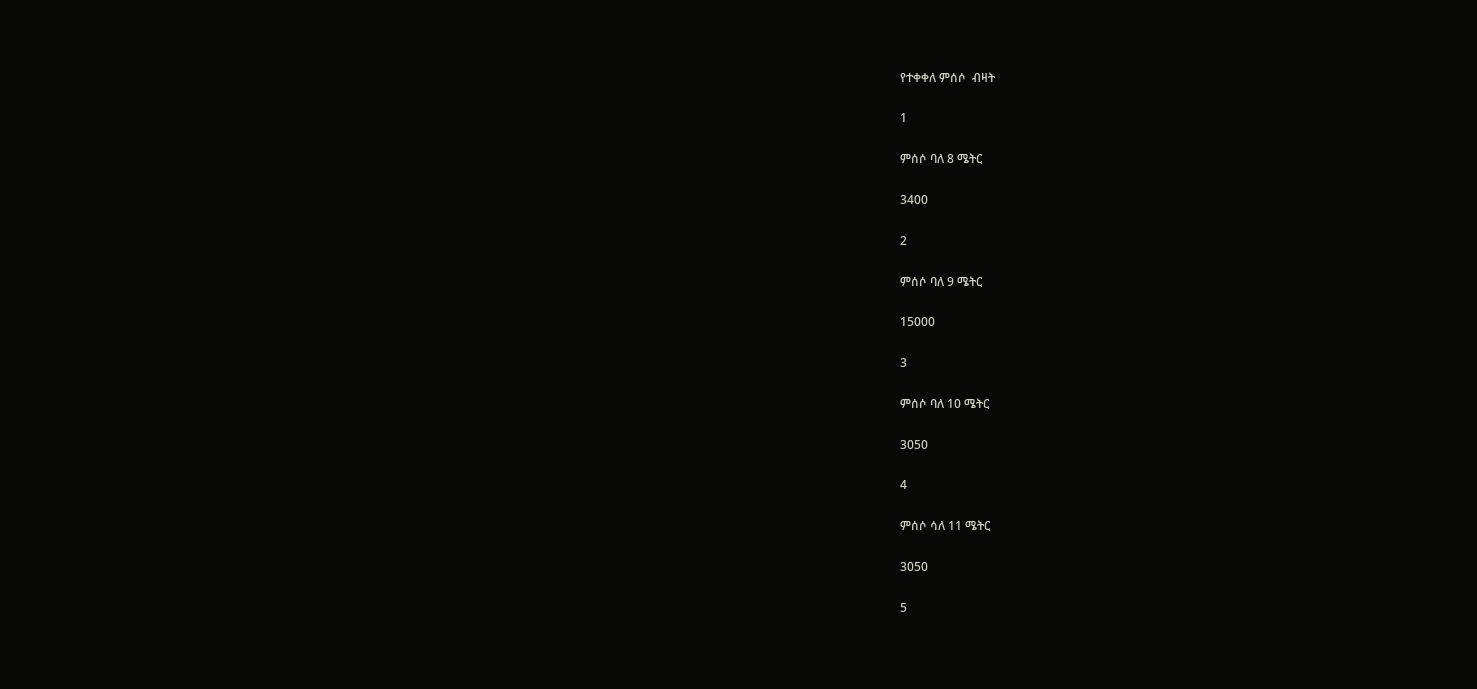የተቀቀለ ምሰሶ  ብዛት

1

ምሰሶ ባለ 8 ሜትር

3400

2

ምሰሶ ባለ 9 ሜትር

15000

3

ምሰሶ ባለ 10 ሜትር

3050

4

ምሰሶ ሳለ 11 ሜትር

3050

5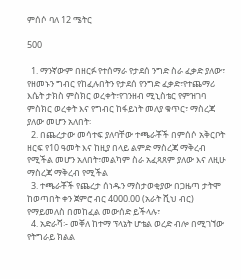ምሰሶ ባለ 12 ሜትር

500

  1. ማንኛውም በዘርፉ የተሰማራ የታደሰ ንግድ ስራ ፈቃድ ያለው፣ የዘመኑን ግብር የከፈሉበትን የታደሰ የንግድ ፈቃድ፣የተጨማሪ እሴት ታክስ ምስክር ወረቀት፣የገንዘብ ሚኒስቴር የምዝገባ ምስክር ወረቀት እና የግብር ከፋይነት መለያ ቁጥር፣ ማስረጃ ያለው መሆን አለበት፡
  2. በጨረታው መሳተፍ ያለባቸው ተጫራቾች በምሰሶ አቅርቦት ዘርፍ የ10 ዓመት እና ከዚያ በላይ ልምድ ማስረጃ ማቅረብ የሚችል መሆን አለበት፣መልካም ስራ አፈጻጸም ያለው እና ለዚሁ ማስረጃ ማቅረብ የሚችል
  3. ተጫራቾች የጨረታ ሰነዱን ማስታወቂያው በጋዜጣ ታትሞ ከወጣበት ቀን ጀምሮ ብር 4000.00 (አራት ሺህ ብር) የማይመለስ በመከፈል መውሰድ ይችላሉ፣
  4. አድራሻ፡- መቐለ ከተማ ፕላኔት ሆቴል ወረድ ብሎ በሚገኘው የትግራይ ክልል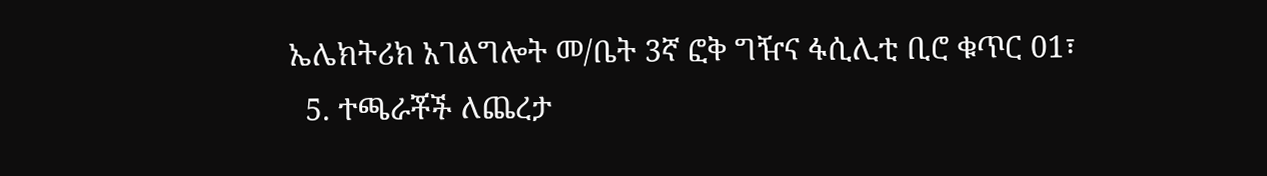ኤሌክትሪክ አገልግሎት መ/ቤት 3ኛ ፎቅ ግዥና ፋሲሊቲ ቢሮ ቁጥር 01፣
  5. ተጫራቾች ለጨረታ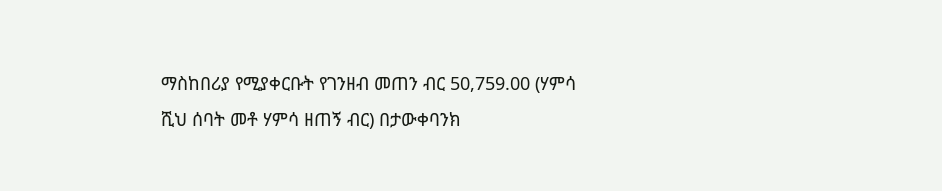ማስከበሪያ የሚያቀርቡት የገንዘብ መጠን ብር 50,759.00 (ሃምሳ ሺህ ሰባት መቶ ሃምሳ ዘጠኝ ብር) በታውቀባንክ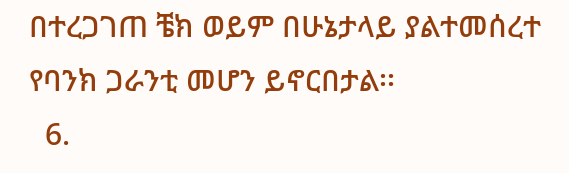በተረጋገጠ ቼክ ወይም በሁኔታላይ ያልተመሰረተ የባንክ ጋራንቲ መሆን ይኖርበታል፡፡
  6.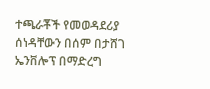ተጫራቾች የመወዳደሪያ ሰነዳቸውን በሰም በታሸገ ኤንቨሎፕ በማድረግ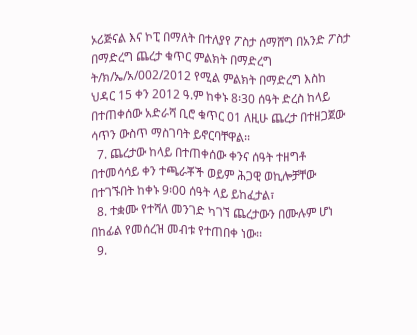ኦሪጅናል እና ኮፒ በማለት በተለያየ ፖስታ ሰማሸግ በአንድ ፖስታ በማድረግ ጨረታ ቁጥር ምልክት በማድረግ ት/ክ/ኤ/አ/002/2012 የሚል ምልክት በማድረግ እስከ ህዳር 15 ቀን 2012 ዓ.ም ከቀኑ 8፡30 ሰዓት ድረስ ከላይ በተጠቀሰው አድራሻ ቢሮ ቁጥር 01 ለዚሁ ጨረታ በተዘጋጀው ሳጥን ውስጥ ማስገባት ይኖርባቸዋል፡፡
  7. ጨረታው ከላይ በተጠቀሰው ቀንና ሰዓት ተዘግቶ በተመሳሳይ ቀን ተጫራቾች ወይም ሕጋዊ ወኪሎቻቸው በተገኙበት ከቀኑ 9፡00 ሰዓት ላይ ይከፈታል፣
  8. ተቋሙ የተሻለ መንገድ ካገኘ ጨረታውን በሙሉም ሆነ በከፊል የመሰረዝ መብቱ የተጠበቀ ነው፡፡
  9.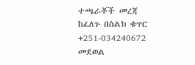ተጫራቾች መረጃ ከፈለጉ በስልክ ቁጥር +251-034240672 መደወል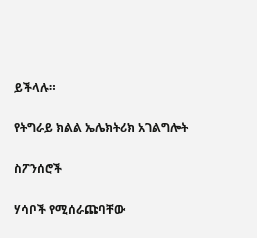ይችላሉ።

የትግራይ ክልል ኤሌክትሪክ አገልግሎት

ስፖንሰሮች

ሃሳቦች የሚሰራጩባቸው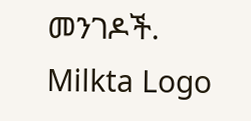መንገዶች.
Milkta Logo